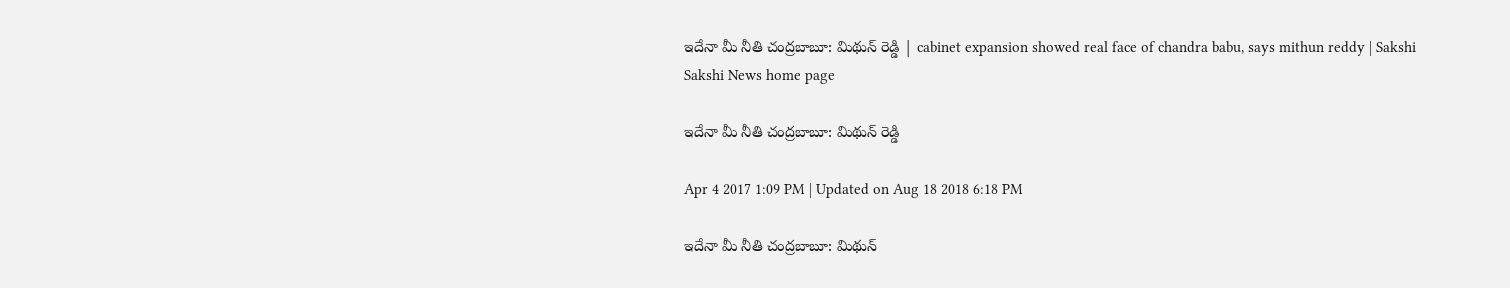ఇదేనా మీ నీతి చంద్రబాబూ: మిథున్ రెడ్డి | cabinet expansion showed real face of chandra babu, says mithun reddy | Sakshi
Sakshi News home page

ఇదేనా మీ నీతి చంద్రబాబూ: మిథున్ రెడ్డి

Apr 4 2017 1:09 PM | Updated on Aug 18 2018 6:18 PM

ఇదేనా మీ నీతి చంద్రబాబూ: మిథున్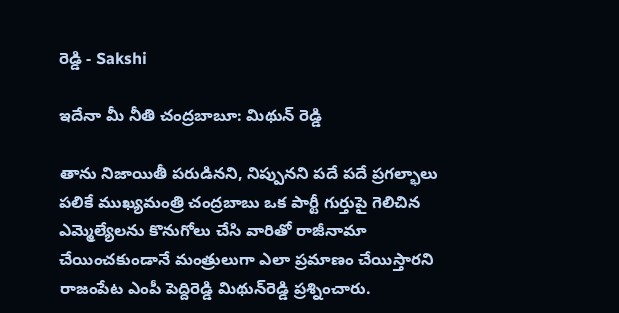రెడ్డి - Sakshi

ఇదేనా మీ నీతి చంద్రబాబూ: మిథున్ రెడ్డి

తాను నిజాయితీ పరుడినని, నిప్పునని పదే పదే ప్రగల్భాలు పలికే ముఖ్యమంత్రి చంద్రబాబు ఒక పార్టీ గుర్తుపై గెలిచిన ఎమ్మెల్యేలను కొనుగోలు చేసి వారితో రాజీనామా చేయించకుండానే మంత్రులుగా ఎలా ప్రమాణం చేయిస్తారని రాజంపేట ఎంపీ పెద్దిరెడ్డి మిథున్‌రెడ్డి ప్రశ్నించారు.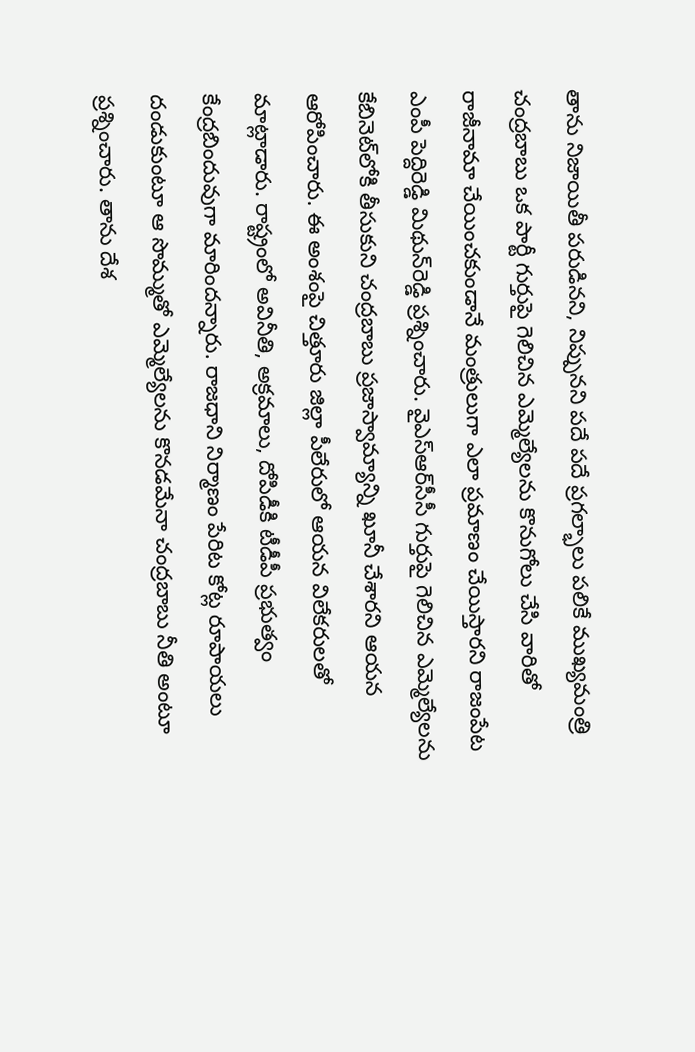తాను నిజాయితీ పరుడినని, నిప్పునని పదే పదే ప్రగల్భాలు పలికే ముఖ్యమంత్రి చంద్రబాబు ఒక పార్టీ గుర్తుపై గెలిచిన ఎమ్మెల్యేలను కొనుగోలు చేసి వారితో రాజీనామా చేయించకుండానే మంత్రులుగా ఎలా ప్రమాణం చేయిస్తారని రాజంపేట ఎంపీ పెద్దిరెడ్డి మిథున్‌రెడ్డి ప్రశ్నించారు. వైఎస్ఆర్‌సీసీ గుర్తుపై గెలిచిన ఎమ్మెల్యేలను కేబినెట్‌లోకి తీసుకుని చంద్రబాబు ప్రజాస్వామ్యాన్ని ఖూనీ చేశారని ఆయన ఆరోపించారు. ఈ అంశంపై చిత్తూరు జిల్లా పీలేరులో ఆయన విలేకరులతో మాట్లాడారు. రాష్ట్రంలో అవినీతి, అక్రమాలు, దోపిడీకి టీడీపీ ప్రభుత్వం కేంద్రబిందువుగా మారిందన్నారు. రాజధాని నిర్మాణం పేరిట కోట్ల రూపాయలు దండుకుంటూ ఆ సొమ్ముతో ఎమ్మెల్యేలను కొనడమేనా చంద్రబాబు నీతి అంటూ ప్రశ్నించారు. తాను దేశ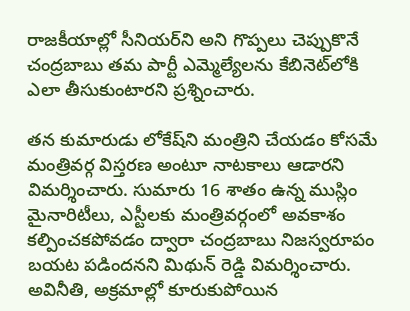రాజకీయాల్లో సీనియర్‌ని అని గొప్పలు చెప్పుకొనే చంద్రబాబు తమ పార్టీ ఎమ్మెల్యేలను కేబినెట్‌లోకి ఎలా తీసుకుంటారని ప్రశ్నించారు.

తన కుమారుడు లోకేష్‌ని మంత్రిని చేయడం కోసమే మంత్రివర్గ విస్తరణ అంటూ నాటకాలు ఆడారని విమర్శించారు. సుమారు 16 శాతం ఉన్న ముస్లిం మైనారిటీలు, ఎస్టీలకు మంత్రివర్గంలో అవకాశం కల్పించకపోవడం ద్వారా చంద్రబాబు నిజస్వరూపం బయట పడిందనని మిథున్ రెడ్డి విమర్శించారు. అవినీతి, అక్రమాల్లో కూరుకుపోయిన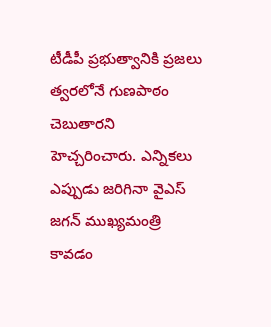టీడీపీ ప్రభుత్వానికి ప్రజలు త్వరలోనే గుణపాఠం చెబుతారని హెచ్చరించారు. ఎన్నికలు ఎప్పుడు జరిగినా వైఎస్ జగన్ ముఖ్యమంత్రి కావడం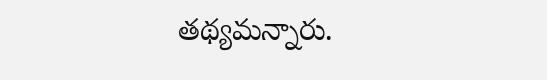తథ్యమన్నారు.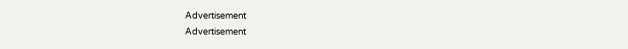Advertisement
Advertisement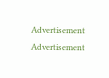Advertisement
Advertisement